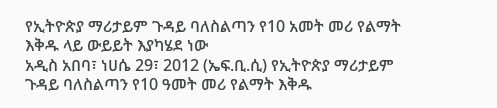የኢትዮጵያ ማሪታይም ጉዳይ ባለስልጣን የ10 አመት መሪ የልማት እቅዱ ላይ ውይይት እያካሄደ ነው
አዲስ አበባ፣ ነሀሴ 29፣ 2012 (ኤፍ.ቢ.ሲ) የኢትዮጵያ ማሪታይም ጉዳይ ባለስልጣን የ10 ዓመት መሪ የልማት እቅዱ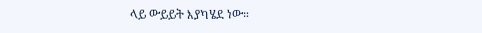ላይ ውይይት እያካሄደ ነው።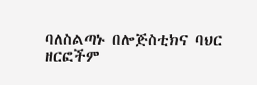ባለስልጣኑ በሎጅስቲክና ባህር ዘርፎችም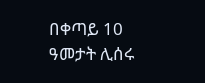በቀጣይ 10 ዓመታት ሊሰሩ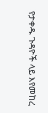የታቀዱ ጉዳዮች ላይ እየመከረ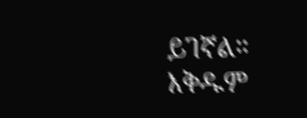ይገኛል።
እቅዱም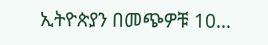ኢትዮጵያን በመጭዎቹ 10…